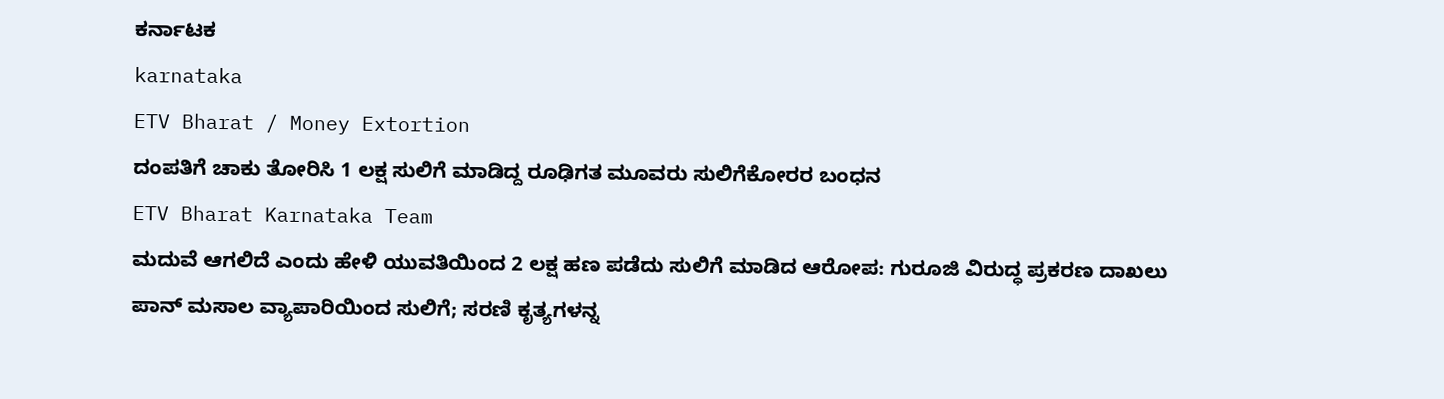ಕರ್ನಾಟಕ
karnataka
ETV Bharat / Money Extortion
ದಂಪತಿಗೆ ಚಾಕು ತೋರಿಸಿ 1 ಲಕ್ಷ ಸುಲಿಗೆ ಮಾಡಿದ್ದ ರೂಢಿಗತ ಮೂವರು ಸುಲಿಗೆಕೋರರ ಬಂಧನ
ETV Bharat Karnataka Team
ಮದುವೆ ಆಗಲಿದೆ ಎಂದು ಹೇಳಿ ಯುವತಿಯಿಂದ 2 ಲಕ್ಷ ಹಣ ಪಡೆದು ಸುಲಿಗೆ ಮಾಡಿದ ಆರೋಪ: ಗುರೂಜಿ ವಿರುದ್ಧ ಪ್ರಕರಣ ದಾಖಲು
ಪಾನ್ ಮಸಾಲ ವ್ಯಾಪಾರಿಯಿಂದ ಸುಲಿಗೆ; ಸರಣಿ ಕೃತ್ಯಗಳನ್ನ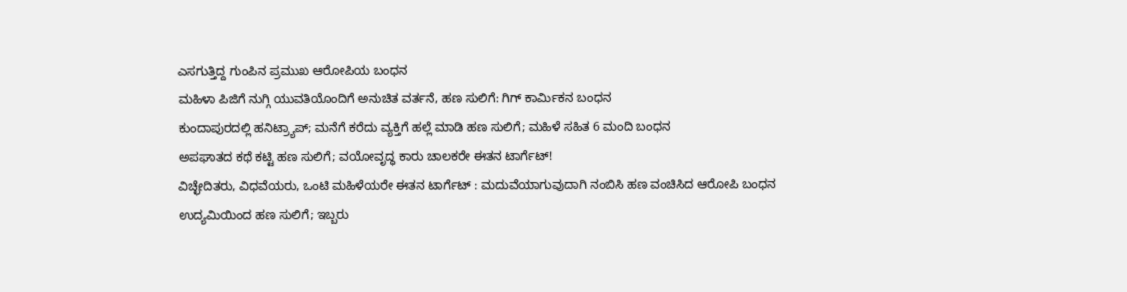ಎಸಗುತ್ತಿದ್ದ ಗುಂಪಿನ ಪ್ರಮುಖ ಆರೋಪಿಯ ಬಂಧನ
ಮಹಿಳಾ ಪಿಜಿಗೆ ನುಗ್ಗಿ ಯುವತಿಯೊಂದಿಗೆ ಅನುಚಿತ ವರ್ತನೆ, ಹಣ ಸುಲಿಗೆ: ಗಿಗ್ ಕಾರ್ಮಿಕನ ಬಂಧನ
ಕುಂದಾಪುರದಲ್ಲಿ ಹನಿಟ್ರ್ಯಾಪ್; ಮನೆಗೆ ಕರೆದು ವ್ಯಕ್ತಿಗೆ ಹಲ್ಲೆ ಮಾಡಿ ಹಣ ಸುಲಿಗೆ; ಮಹಿಳೆ ಸಹಿತ 6 ಮಂದಿ ಬಂಧನ
ಅಪಘಾತದ ಕಥೆ ಕಟ್ಟಿ ಹಣ ಸುಲಿಗೆ; ವಯೋವೃದ್ಧ ಕಾರು ಚಾಲಕರೇ ಈತನ ಟಾರ್ಗೆಟ್!
ವಿಚ್ಛೇದಿತರು, ವಿಧವೆಯರು, ಒಂಟಿ ಮಹಿಳೆಯರೇ ಈತನ ಟಾರ್ಗೆಟ್ : ಮದುವೆಯಾಗುವುದಾಗಿ ನಂಬಿಸಿ ಹಣ ವಂಚಿಸಿದ ಆರೋಪಿ ಬಂಧನ
ಉದ್ಯಮಿಯಿಂದ ಹಣ ಸುಲಿಗೆ; ಇಬ್ಬರು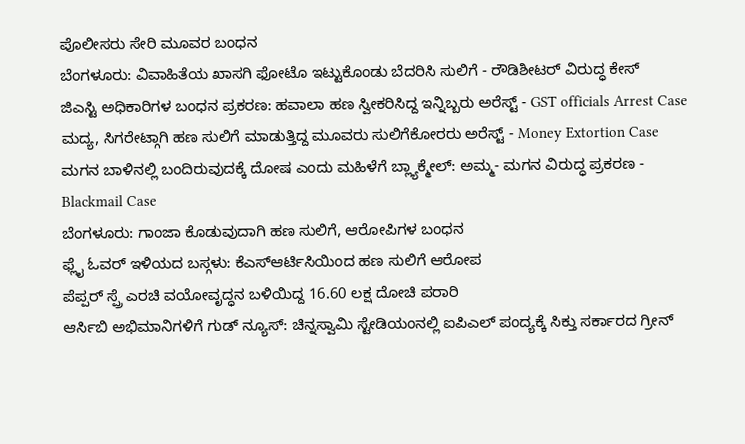ಪೊಲೀಸರು ಸೇರಿ ಮೂವರ ಬಂಧನ
ಬೆಂಗಳೂರು: ವಿವಾಹಿತೆಯ ಖಾಸಗಿ ಫೋಟೊ ಇಟ್ಟುಕೊಂಡು ಬೆದರಿಸಿ ಸುಲಿಗೆ - ರೌಡಿಶೀಟರ್ ವಿರುದ್ಧ ಕೇಸ್
ಜಿಎಸ್ಟಿ ಅಧಿಕಾರಿಗಳ ಬಂಧನ ಪ್ರಕರಣ: ಹವಾಲಾ ಹಣ ಸ್ವೀಕರಿಸಿದ್ದ ಇನ್ನಿಬ್ಬರು ಅರೆಸ್ಟ್ - GST officials Arrest Case
ಮದ್ಯ, ಸಿಗರೇಟ್ಗಾಗಿ ಹಣ ಸುಲಿಗೆ ಮಾಡುತ್ತಿದ್ದ ಮೂವರು ಸುಲಿಗೆಕೋರರು ಅರೆಸ್ಟ್ - Money Extortion Case
ಮಗನ ಬಾಳಿನಲ್ಲಿ ಬಂದಿರುವುದಕ್ಕೆ ದೋಷ ಎಂದು ಮಹಿಳೆಗೆ ಬ್ಲ್ಯಾಕ್ಮೇಲ್: ಅಮ್ಮ- ಮಗನ ವಿರುದ್ಧ ಪ್ರಕರಣ - Blackmail Case
ಬೆಂಗಳೂರು: ಗಾಂಜಾ ಕೊಡುವುದಾಗಿ ಹಣ ಸುಲಿಗೆ, ಆರೋಪಿಗಳ ಬಂಧನ
ಫ್ಲೈ ಓವರ್ ಇಳಿಯದ ಬಸ್ಗಳು: ಕೆಎಸ್ಆರ್ಟಿಸಿಯಿಂದ ಹಣ ಸುಲಿಗೆ ಆರೋಪ
ಪೆಪ್ಪರ್ ಸ್ಪ್ರೆ ಎರಚಿ ವಯೋವೃದ್ಧನ ಬಳಿಯಿದ್ದ 16.60 ಲಕ್ಷ ದೋಚಿ ಪರಾರಿ
ಆರ್ಸಿಬಿ ಅಭಿಮಾನಿಗಳಿಗೆ ಗುಡ್ ನ್ಯೂಸ್: ಚಿನ್ನಸ್ವಾಮಿ ಸ್ಟೇಡಿಯಂನಲ್ಲಿ ಐಪಿಎಲ್ ಪಂದ್ಯಕ್ಕೆ ಸಿಕ್ತು ಸರ್ಕಾರದ ಗ್ರೀನ್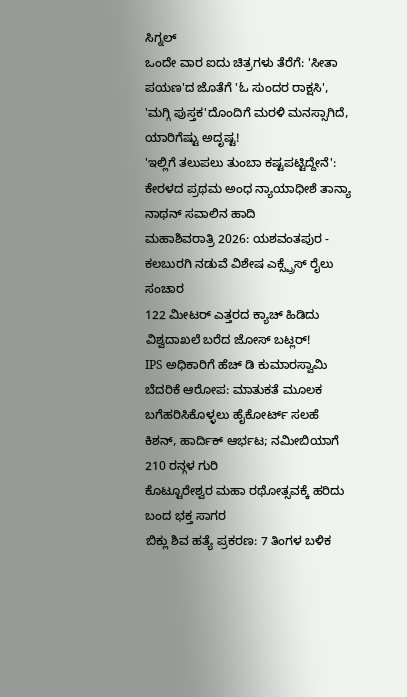ಸಿಗ್ನಲ್
ಒಂದೇ ವಾರ ಐದು ಚಿತ್ರಗಳು ತೆರೆಗೆ: 'ಸೀತಾ ಪಯಣ'ದ ಜೊತೆಗೆ 'ಓ ಸುಂದರ ರಾಕ್ಷಸಿ', 'ಮಗ್ಗಿ ಪುಸ್ತಕ'ದೊಂದಿಗೆ ಮರಳಿ ಮನಸ್ಸಾಗಿದೆ, ಯಾರಿಗೆಷ್ಟು ಅದೃಷ್ಟ!
'ಇಲ್ಲಿಗೆ ತಲುಪಲು ತುಂಬಾ ಕಷ್ಟಪಟ್ಟಿದ್ದೇನೆ': ಕೇರಳದ ಪ್ರಥಮ ಅಂಧ ನ್ಯಾಯಾಧೀಶೆ ತಾನ್ಯಾ ನಾಥನ್ ಸವಾಲಿನ ಹಾದಿ
ಮಹಾಶಿವರಾತ್ರಿ 2026: ಯಶವಂತಪುರ - ಕಲಬುರಗಿ ನಡುವೆ ವಿಶೇಷ ಎಕ್ಸ್ಪ್ರೆಸ್ ರೈಲು ಸಂಚಾರ
122 ಮೀಟರ್ ಎತ್ತರದ ಕ್ಯಾಚ್ ಹಿಡಿದು ವಿಶ್ವದಾಖಲೆ ಬರೆದ ಜೋಸ್ ಬಟ್ಲರ್!
IPS ಅಧಿಕಾರಿಗೆ ಹೆಚ್ ಡಿ ಕುಮಾರಸ್ವಾಮಿ ಬೆದರಿಕೆ ಆರೋಪ: ಮಾತುಕತೆ ಮೂಲಕ ಬಗೆಹರಿಸಿಕೊಳ್ಳಲು ಹೈಕೋರ್ಟ್ ಸಲಹೆ
ಕಿಶನ್, ಹಾರ್ದಿಕ್ ಆರ್ಭಟ; ನಮೀಬಿಯಾಗೆ 210 ರನ್ಗಳ ಗುರಿ
ಕೊಟ್ಟೂರೇಶ್ವರ ಮಹಾ ರಥೋತ್ಸವಕ್ಕೆ ಹರಿದು ಬಂದ ಭಕ್ತ ಸಾಗರ
ಬಿಕ್ಲು ಶಿವ ಹತ್ಯೆ ಪ್ರಕರಣ: 7 ತಿಂಗಳ ಬಳಿಕ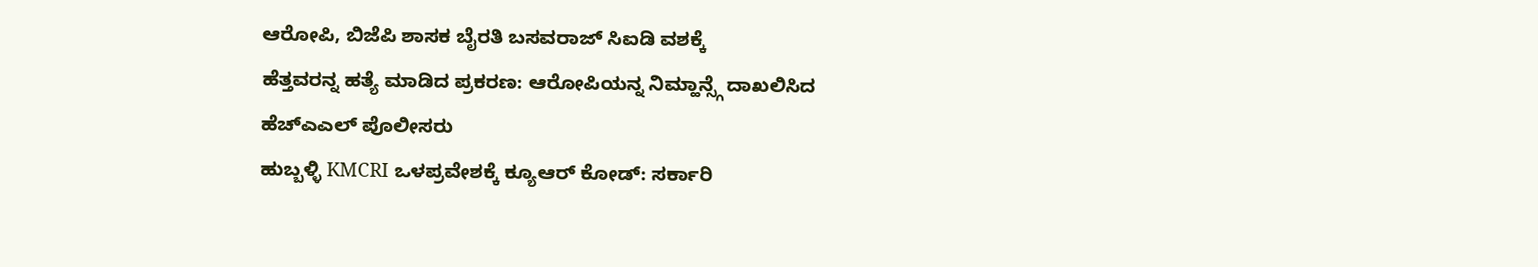ಆರೋಪಿ, ಬಿಜೆಪಿ ಶಾಸಕ ಬೈರತಿ ಬಸವರಾಜ್ ಸಿಐಡಿ ವಶಕ್ಕೆ
ಹೆತ್ತವರನ್ನ ಹತ್ಯೆ ಮಾಡಿದ ಪ್ರಕರಣ: ಆರೋಪಿಯನ್ನ ನಿಮ್ಹಾನ್ಸ್ಗೆ ದಾಖಲಿಸಿದ ಹೆಚ್ಎಎಲ್ ಪೊಲೀಸರು
ಹುಬ್ಬಳ್ಳಿ KMCRI ಒಳಪ್ರವೇಶಕ್ಕೆ ಕ್ಯೂಆರ್ ಕೋಡ್: ಸರ್ಕಾರಿ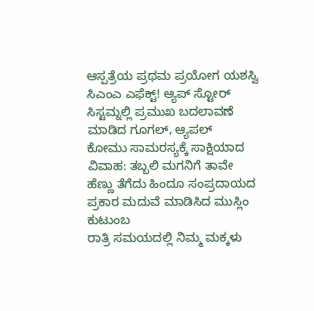ಆಸ್ಪತ್ರೆಯ ಪ್ರಥಮ ಪ್ರಯೋಗ ಯಶಸ್ವಿ
ಸಿಎಂಎ ಎಫೆಕ್ಟ್! ಆ್ಯಪ್ ಸ್ಟೋರ್ ಸಿಸ್ಟಮ್ನಲ್ಲಿ ಪ್ರಮುಖ ಬದಲಾವಣೆ ಮಾಡಿದ ಗೂಗಲ್, ಆ್ಯಪಲ್
ಕೋಮು ಸಾಮರಸ್ಯಕ್ಕೆ ಸಾಕ್ಷಿಯಾದ ವಿವಾಹ: ತಬ್ಬಲಿ ಮಗನಿಗೆ ತಾವೇ ಹೆಣ್ಣು ತೆಗೆದು ಹಿಂದೂ ಸಂಪ್ರದಾಯದ ಪ್ರಕಾರ ಮದುವೆ ಮಾಡಿಸಿದ ಮುಸ್ಲಿಂ ಕುಟುಂಬ
ರಾತ್ರಿ ಸಮಯದಲ್ಲಿ ನಿಮ್ಮ ಮಕ್ಕಳು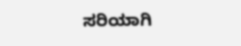ಸರಿಯಾಗಿ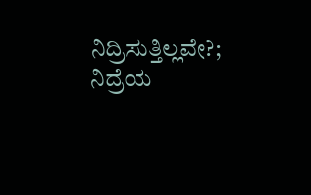ನಿದ್ರಿಸುತ್ತಿಲ್ಲವೇ?; ನಿದ್ರೆಯ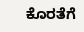ಕೊರತೆಗೆ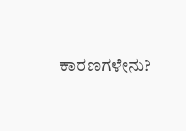ಕಾರಣಗಳೇನು?